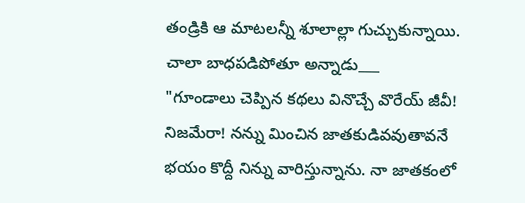తండ్రికి ఆ మాటలన్నీ శూలాల్లా గుచ్చుకున్నాయి. చాలా బాధపడిపోతూ అన్నాడు___
"గూండాలు చెప్పిన కథలు వినొచ్చే వొరేయ్ జీవీ! నిజమేరా! నన్ను మించిన జాతకుడివవుతావనే భయం కొద్దీ నిన్ను వారిస్తున్నాను. నా జాతకంలో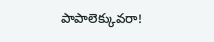పాపాలెక్కువరా!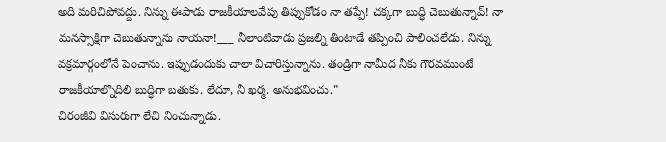అది మరిచిపోవద్దు. నిన్ను ఈపాడు రాజకీయాలవేపు తిప్పుకోడం నా తప్పే! చక్కగా బుద్ధి చెబుతున్నావ్! నా మనస్సాక్షిగా చెబుతున్నాను నాయనా!___ నీలాంటివాడు ప్రజల్ని తింటాడే తప్పించి పాలించలేడు. నిన్ను వక్రమార్గంలోనే పెంచాను. ఇప్పుడందుకు చాలా విచారిస్తున్నాను. తండ్రిగా నామీద నీకు గౌరవముంటే రాజకీయాల్నొదిలి బుద్ధిగా బతుకు. లేదూ, నీ ఖర్మ. అనుభవించు."
చిరంజీవి విసురుగా లేచి నించున్నాడు.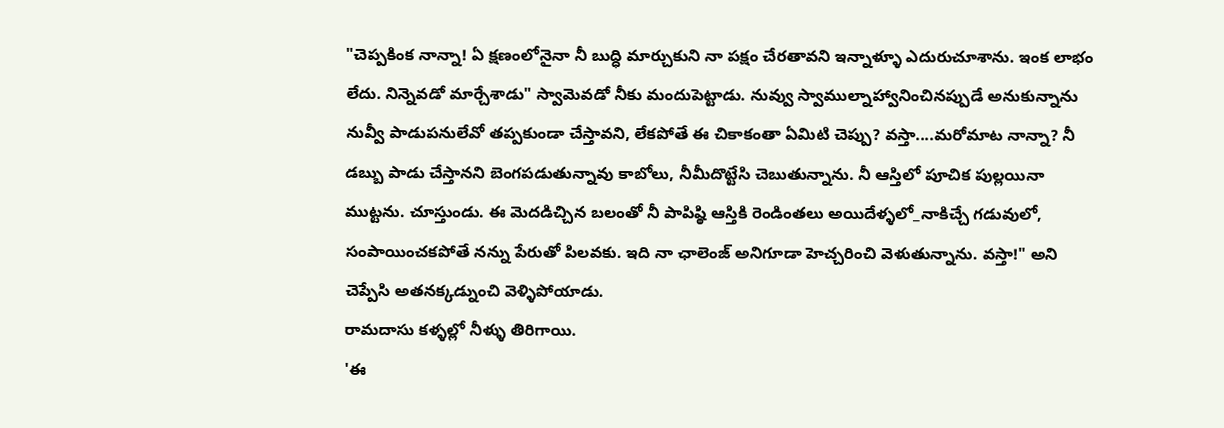"చెప్పకింక నాన్నా! ఏ క్షణంలోనైనా నీ బుద్ధి మార్చుకుని నా పక్షం చేరతావని ఇన్నాళ్ళూ ఎదురుచూశాను. ఇంక లాభం లేదు. నిన్నెవడో మార్చేశాడు" స్వామెవడో నీకు మందుపెట్టాడు. నువ్వు స్వాముల్నాహ్వానించినప్పుడే అనుకున్నాను నువ్వీ పాడుపనులేవో తప్పకుండా చేస్తావని, లేకపోతే ఈ చికాకంతా ఏమిటి చెప్పు? వస్తా....మరోమాట నాన్నా? నీ డబ్బు పాడు చేస్తానని బెంగపడుతున్నావు కాబోలు, నీమీదొట్టేసి చెబుతున్నాను. నీ ఆస్తిలో పూచిక పుల్లయినా ముట్టను. చూస్తుండు. ఈ మెదడిచ్చిన బలంతో నీ పాపిష్ఠి ఆస్తికి రెండింతలు అయిదేళ్ళలో_నాకిచ్చే గడువులో, సంపాయించకపోతే నన్ను పేరుతో పిలవకు. ఇది నా ఛాలెంజ్ అనిగూడా హెచ్చరించి వెళుతున్నాను. వస్తా!" అని చెప్పేసి అతనక్కడ్నుంచి వెళ్ళిపోయాడు.
రామదాసు కళ్ళల్లో నీళ్ళు తిరిగాయి.
'ఈ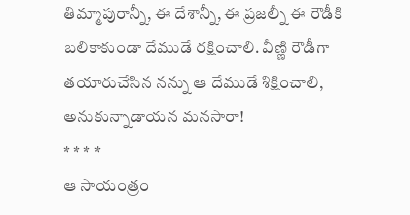తిమ్మాపురాన్నీ, ఈ దేశాన్నీ, ఈ ప్రజల్నీ ఈ రౌడీకి బలికాకుండా దేముడే రక్షించాలి. వీణ్ణి రౌడీగా తయారుచేసిన నన్ను ఆ దేముడే శిక్షించాలి, అనుకున్నాడాయన మనసారా!
* * * *
ఆ సాయంత్రం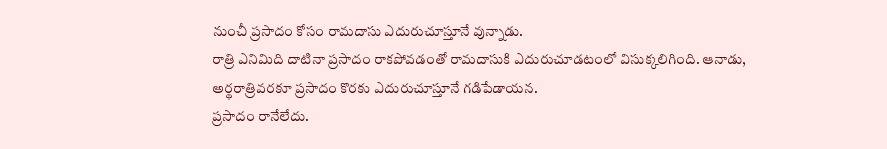నుంచీ ప్రసాదం కోసం రామదాసు ఎదురుచూస్తూనే వున్నాడు.
రాత్రి ఎనిమిది దాటినా ప్రసాదం రాకపోవడంతో రామదాసుకి ఎదురుచూడటంలో విసుక్కలిగింది. ఆనాడు, అర్థరాత్రివరకూ ప్రసాదం కొరకు ఎదురుచూస్తూనే గడిపేడాయన.
ప్రసాదం రానేలేదు.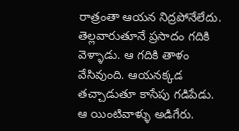రాత్రంతా ఆయన నిద్రపోనేలేదు. తెల్లవారుతూనే ప్రసాదం గదికి వెళ్ళాడు. ఆ గదికి తాళం వేసివుంది. ఆయనక్కడ తచ్చాడుతూ కాసేపు గడిపేడు.
ఆ యింటివాళ్ళు అడిగేరు.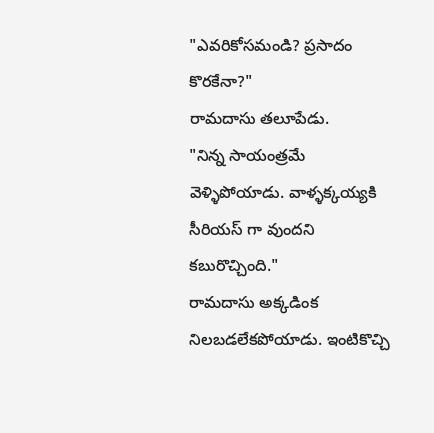"ఎవరికోసమండి? ప్రసాదం కొరకేనా?"
రామదాసు తలూపేడు.
"నిన్న సాయంత్రమే వెళ్ళిపోయాడు. వాళ్ళక్కయ్యకి సీరియస్ గా వుందని కబురొచ్చింది."
రామదాసు అక్కడింక నిలబడలేకపోయాడు. ఇంటికొచ్చి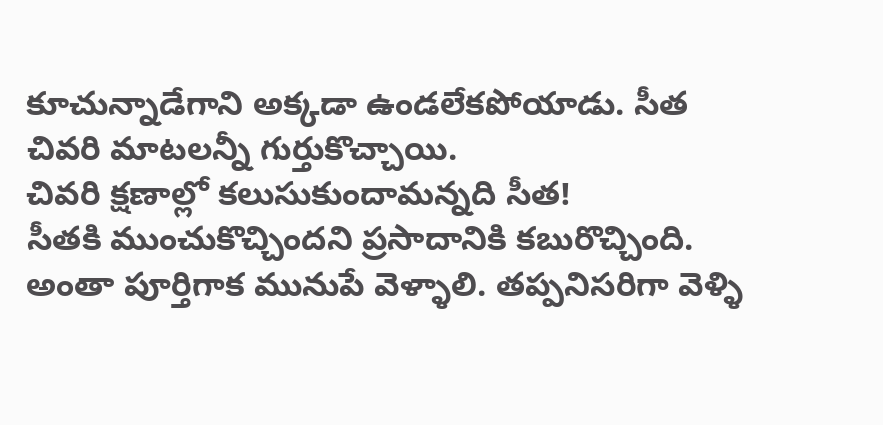కూచున్నాడేగాని అక్కడా ఉండలేకపోయాడు. సీత చివరి మాటలన్నీ గుర్తుకొచ్చాయి.
చివరి క్షణాల్లో కలుసుకుందామన్నది సీత!
సీతకి ముంచుకొచ్చిందని ప్రసాదానికి కబురొచ్చింది. అంతా పూర్తిగాక మునుపే వెళ్ళాలి. తప్పనిసరిగా వెళ్ళి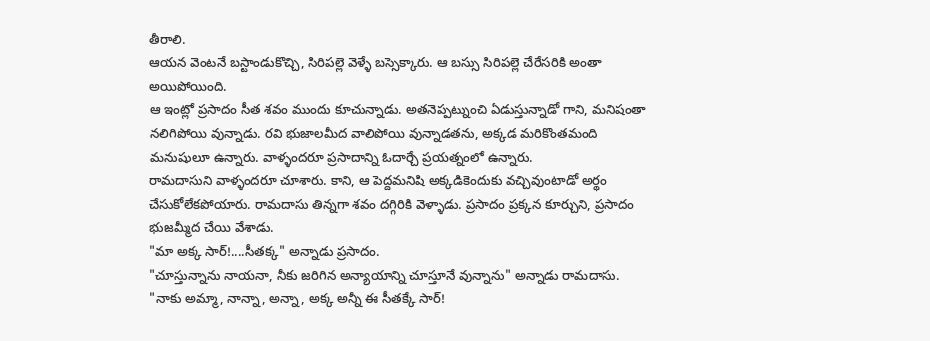తీరాలి.
ఆయన వెంటనే బస్టాండుకొచ్చి, సిరిపల్లె వెళ్ళే బస్సెక్కారు. ఆ బస్సు సిరిపల్లె చేరేసరికి అంతా అయిపోయింది.
ఆ ఇంట్లో ప్రసాదం సీత శవం ముందు కూచున్నాడు. అతనెప్పట్నుంచి ఏడుస్తున్నాడో గాని, మనిషంతా నలిగిపోయి వున్నాడు. రవి భుజాలమీద వాలిపోయి వున్నాడతను, అక్కడ మరికొంతమంది మనుషులూ ఉన్నారు. వాళ్ళందరూ ప్రసాదాన్ని ఓదార్చే ప్రయత్నంలో ఉన్నారు.
రామదాసుని వాళ్ళందరూ చూశారు. కాని, ఆ పెద్దమనిషి అక్కడికెందుకు వచ్చివుంటాడో అర్థం చేసుకోలేకపోయారు. రామదాసు తిన్నగా శవం దగ్గిరికి వెళ్ళాడు. ప్రసాదం ప్రక్కన కూర్చుని, ప్రసాదం భుజమ్మీద చేయి వేశాడు.
"మా అక్క సార్!....సీతక్క" అన్నాడు ప్రసాదం.
"చూస్తున్నాను నాయనా, నీకు జరిగిన అన్యాయాన్ని చూస్తూనే వున్నాను" అన్నాడు రామదాసు.
"నాకు అమ్మా, నాన్నా, అన్నా, అక్క అన్నీ ఈ సీతక్కే సార్!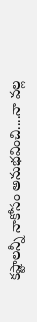కష్టాలన్నీ నాకోసం అనుభవించి....నా వల్ల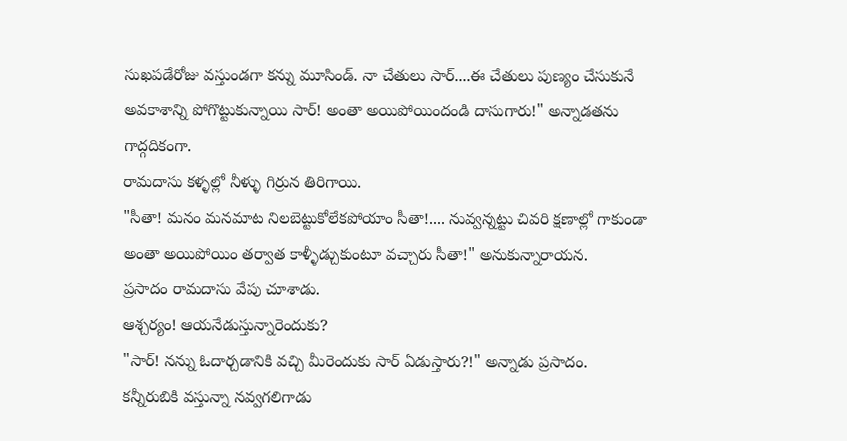సుఖపడేరోజు వస్తుండగా కన్ను మూసిండ్. నా చేతులు సార్....ఈ చేతులు పుణ్యం చేసుకునే అవకాశాన్ని పోగొట్టుకున్నాయి సార్! అంతా అయిపోయిందండి దాసుగారు!" అన్నాడతను గాద్గదికంగా.
రామదాసు కళ్ళల్లో నీళ్ళు గిర్రున తిరిగాయి.
"సీతా! మనం మనమాట నిలబెట్టుకోలేకపోయాం సీతా!.... నువ్వన్నట్టు చివరి క్షణాల్లో గాకుండా అంతా అయిపోయిం తర్వాత కాళ్ళీడ్చుకుంటూ వచ్చారు సీతా!" అనుకున్నారాయన.
ప్రసాదం రామదాసు వేపు చూశాడు.
ఆశ్చర్యం! ఆయనేడుస్తున్నారెందుకు?
"సార్! నన్ను ఓదార్చడానికి వచ్చి మీరెందుకు సార్ ఏడుస్తారు?!" అన్నాడు ప్రసాదం.
కన్నీరుబికి వస్తున్నా నవ్వగలిగాడు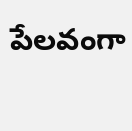పేలవంగా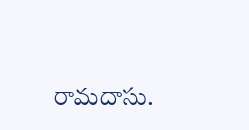రామదాసు.